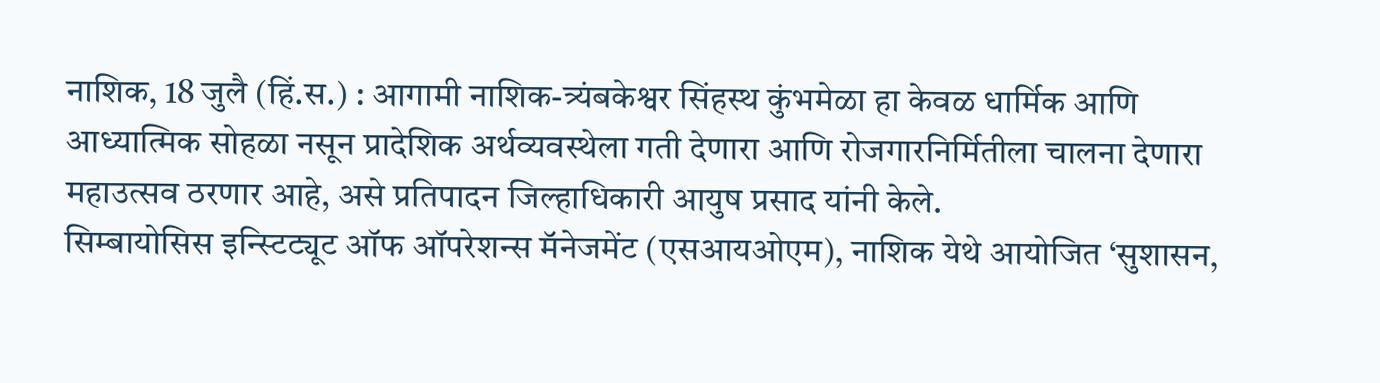नाशिक, 18 जुलै (हिं.स.) : आगामी नाशिक-त्र्यंबकेश्वर सिंहस्थ कुंभमेळा हा केवळ धार्मिक आणि आध्यात्मिक सोहळा नसून प्रादेशिक अर्थव्यवस्थेला गती देणारा आणि रोजगारनिर्मितीला चालना देणारा महाउत्सव ठरणार आहे, असे प्रतिपादन जिल्हाधिकारी आयुष प्रसाद यांनी केले.
सिम्बायोसिस इन्स्टिट्यूट ऑफ ऑपरेशन्स मॅनेजमेंट (एसआयओएम), नाशिक येथे आयोजित ‘सुशासन,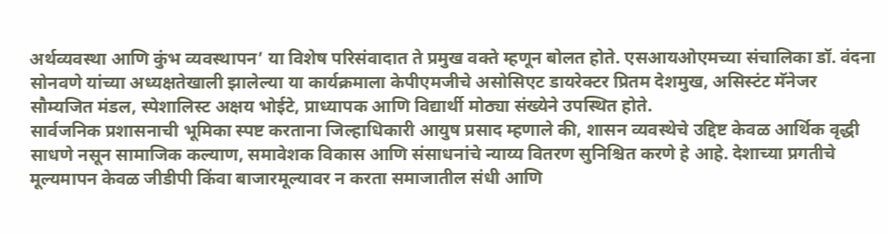अर्थव्यवस्था आणि कुंभ व्यवस्थापन’ या विशेष परिसंवादात ते प्रमुख वक्ते म्हणून बोलत होते. एसआयओएमच्या संचालिका डॉ. वंदना सोनवणे यांच्या अध्यक्षतेखाली झालेल्या या कार्यक्रमाला केपीएमजीचे असोसिएट डायरेक्टर प्रितम देशमुख, असिस्टंट मॅनेजर सौम्यजित मंडल, स्पेशालिस्ट अक्षय भोईटे, प्राध्यापक आणि विद्यार्थी मोठ्या संख्येने उपस्थित होते.
सार्वजनिक प्रशासनाची भूमिका स्पष्ट करताना जिल्हाधिकारी आयुष प्रसाद म्हणाले की, शासन व्यवस्थेचे उद्दिष्ट केवळ आर्थिक वृद्धी साधणे नसून सामाजिक कल्याण, समावेशक विकास आणि संसाधनांचे न्याय्य वितरण सुनिश्चित करणे हे आहे. देशाच्या प्रगतीचे मूल्यमापन केवळ जीडीपी किंवा बाजारमूल्यावर न करता समाजातील संधी आणि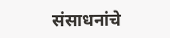संसाधनांचे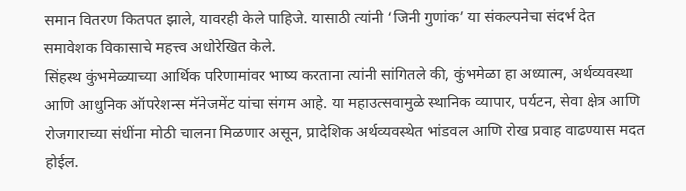समान वितरण कितपत झाले, यावरही केले पाहिजे. यासाठी त्यांनी ‘जिनी गुणांक’ या संकल्पनेचा संदर्भ देत समावेशक विकासाचे महत्त्व अधोरेखित केले.
सिंहस्थ कुंभमेळ्याच्या आर्थिक परिणामांवर भाष्य करताना त्यांनी सांगितले की, कुंभमेळा हा अध्यात्म, अर्थव्यवस्था आणि आधुनिक ऑपरेशन्स मॅनेजमेंट यांचा संगम आहे. या महाउत्सवामुळे स्थानिक व्यापार, पर्यटन, सेवा क्षेत्र आणि रोजगाराच्या संधींना मोठी चालना मिळणार असून, प्रादेशिक अर्थव्यवस्थेत भांडवल आणि रोख प्रवाह वाढण्यास मदत होईल.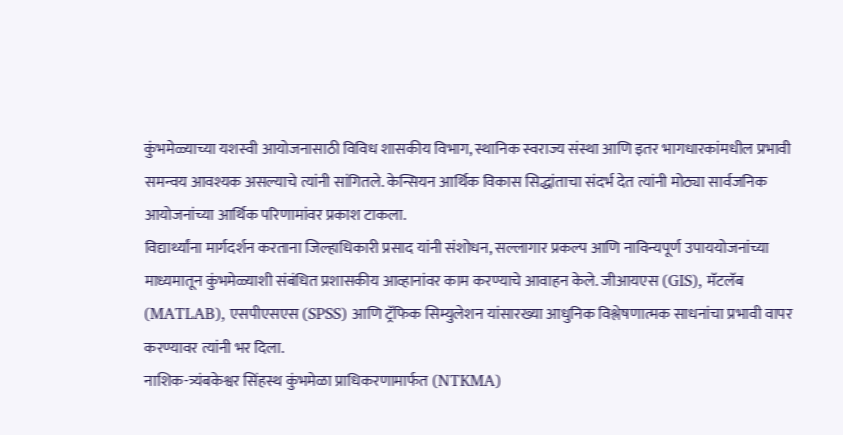कुंभमेळ्याच्या यशस्वी आयोजनासाठी विविध शासकीय विभाग, स्थानिक स्वराज्य संस्था आणि इतर भागधारकांमधील प्रभावी समन्वय आवश्यक असल्याचे त्यांनी सांगितले. केन्सियन आर्थिक विकास सिद्धांताचा संदर्भ देत त्यांनी मोठ्या सार्वजनिक आयोजनांच्या आर्थिक परिणामांवर प्रकाश टाकला.
विद्यार्थ्यांना मार्गदर्शन करताना जिल्हाधिकारी प्रसाद यांनी संशोधन, सल्लागार प्रकल्प आणि नाविन्यपूर्ण उपाययोजनांच्या माध्यमातून कुंभमेळ्याशी संबंधित प्रशासकीय आव्हानांवर काम करण्याचे आवाहन केले. जीआयएस (GIS), मॅटलॅब (MATLAB), एसपीएसएस (SPSS) आणि ट्रॅफिक सिम्युलेशन यांसारख्या आधुनिक विश्लेषणात्मक साधनांचा प्रभावी वापर करण्यावर त्यांनी भर दिला.
नाशिक-त्र्यंबकेश्वर सिंहस्थ कुंभमेळा प्राधिकरणामार्फत (NTKMA)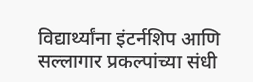विद्यार्थ्यांना इंटर्नशिप आणि सल्लागार प्रकल्पांच्या संधी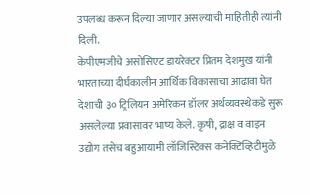उपलब्ध करून दिल्या जाणार असल्याची माहितीही त्यांनी दिली.
केपीएमजीचे असोसिएट डायरेक्टर प्रितम देशमुख यांनी भारताच्या दीर्घकालीन आर्थिक विकासाचा आढावा घेत देशाची ३० ट्रिलियन अमेरिकन डॉलर अर्थव्यवस्थेकडे सुरू असलेल्या प्रवासावर भाष्य केले. कृषी, द्राक्ष व वाइन उद्योग तसेच बहुआयामी लॉजिस्टिक्स कनेक्टिव्हिटीमुळे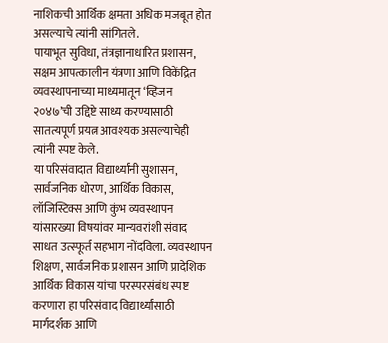नाशिकची आर्थिक क्षमता अधिक मजबूत होत असल्याचे त्यांनी सांगितले.
पायाभूत सुविधा, तंत्रज्ञानाधारित प्रशासन, सक्षम आपत्कालीन यंत्रणा आणि विकेंद्रित व्यवस्थापनाच्या माध्यमातून ‘व्हिजन २०४७’ची उद्दिष्टे साध्य करण्यासाठी सातत्यपूर्ण प्रयत्न आवश्यक असल्याचेही त्यांनी स्पष्ट केले.
या परिसंवादात विद्यार्थ्यांनी सुशासन, सार्वजनिक धोरण, आर्थिक विकास, लॉजिस्टिक्स आणि कुंभ व्यवस्थापन यांसारख्या विषयांवर मान्यवरांशी संवाद साधत उत्स्फूर्त सहभाग नोंदविला. व्यवस्थापन शिक्षण, सार्वजनिक प्रशासन आणि प्रादेशिक आर्थिक विकास यांचा परस्परसंबंध स्पष्ट करणारा हा परिसंवाद विद्यार्थ्यांसाठी मार्गदर्शक आणि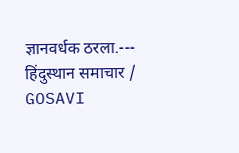ज्ञानवर्धक ठरला.---
हिंदुस्थान समाचार / GOSAVI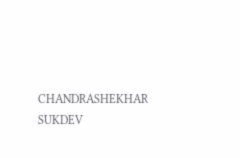CHANDRASHEKHAR SUKDEV